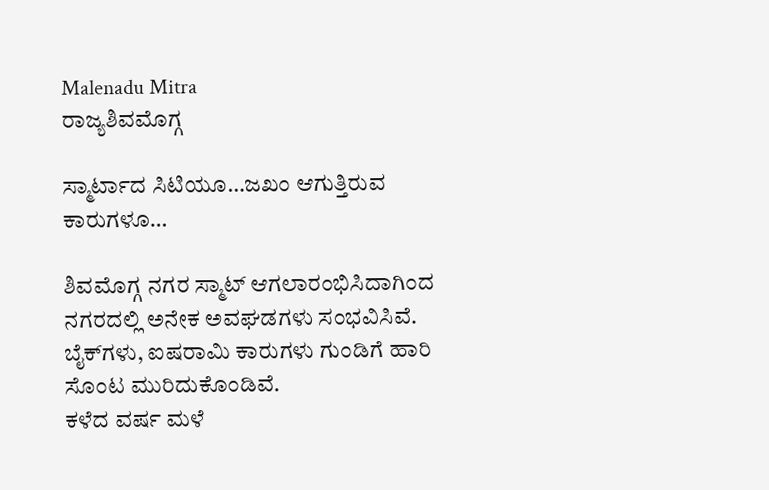Malenadu Mitra
ರಾಜ್ಯಶಿವಮೊಗ್ಗ

ಸ್ಮಾರ್ಟಾದ ಸಿಟಿಯೂ…ಜಖಂ ಆಗುತ್ತಿರುವ ಕಾರುಗಳೂ…

ಶಿವಮೊಗ್ಗ ನಗರ ಸ್ಮಾಟ್ ಆಗಲಾರಂಭಿಸಿದಾಗಿಂದ ನಗರದಲ್ಲಿ ಅನೇಕ ಅವಘಡಗಳು ಸಂಭವಿಸಿವೆ. ಬೈಕ್‌ಗಳು, ಐಷರಾಮಿ ಕಾರುಗಳು ಗುಂಡಿಗೆ ಹಾರಿ ಸೊಂಟ ಮುರಿದುಕೊಂಡಿವೆ.
ಕಳೆದ ವರ್ಷ ಮಳೆ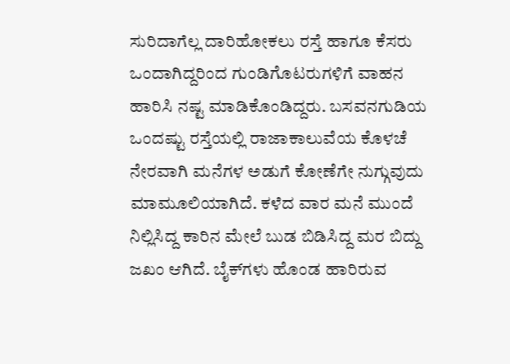ಸುರಿದಾಗೆಲ್ಲ ದಾರಿಹೋಕಲು ರಸ್ತೆ ಹಾಗೂ ಕೆಸರು ಒಂದಾಗಿದ್ದರಿಂದ ಗುಂಡಿಗೊಟರುಗಳಿಗೆ ವಾಹನ ಹಾರಿಸಿ ನಷ್ಟ ಮಾಡಿಕೊಂಡಿದ್ದರು. ಬಸವನಗುಡಿಯ ಒಂದಷ್ಟು ರಸ್ತೆಯಲ್ಲಿ ರಾಜಾಕಾಲುವೆಯ ಕೊಳಚೆ ನೇರವಾಗಿ ಮನೆಗಳ ಅಡುಗೆ ಕೋಣೆಗೇ ನುಗ್ಗುವುದು ಮಾಮೂಲಿಯಾಗಿದೆ. ಕಳೆದ ವಾರ ಮನೆ ಮುಂದೆ ನಿಲ್ಲಿಸಿದ್ದ ಕಾರಿನ ಮೇಲೆ ಬುಡ ಬಿಡಿಸಿದ್ದ ಮರ ಬಿದ್ದು ಜಖಂ ಆಗಿದೆ. ಬೈಕ್‌ಗಳು ಹೊಂಡ ಹಾರಿರುವ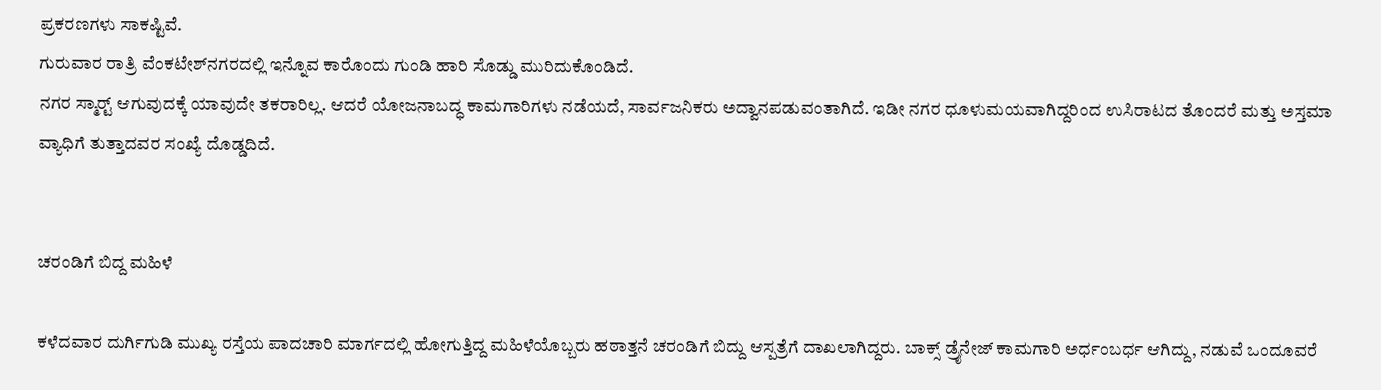ಪ್ರಕರಣಗಳು ಸಾಕಷ್ಟಿವೆ.
ಗುರುವಾರ ರಾತ್ರಿ ವೆಂಕಟೇಶ್‌ನಗರದಲ್ಲಿ ಇನ್ನೊವ ಕಾರೊಂದು ಗುಂಡಿ ಹಾರಿ ಸೊಡ್ಡು ಮುರಿದುಕೊಂಡಿದೆ.
ನಗರ ಸ್ಮಾರ್‍ಟ್ ಆಗುವುದಕ್ಕೆ ಯಾವುದೇ ತಕರಾರಿಲ್ಲ. ಆದರೆ ಯೋಜನಾಬದ್ಧ ಕಾಮಗಾರಿಗಳು ನಡೆಯದೆ, ಸಾರ್ವಜನಿಕರು ಅದ್ವಾನಪಡುವಂತಾಗಿದೆ. ಇಡೀ ನಗರ ಧೂಳುಮಯವಾಗಿದ್ದರಿಂದ ಉಸಿರಾಟದ ತೊಂದರೆ ಮತ್ತು ಅಸ್ತಮಾ ವ್ಯಾಧಿಗೆ ತುತ್ತಾದವರ ಸಂಖ್ಯೆ ದೊಡ್ಡದಿದೆ.


ಚರಂಡಿಗೆ ಬಿದ್ದ ಮಹಿಳೆ

ಕಳೆದವಾರ ದುರ್ಗಿಗುಡಿ ಮುಖ್ಯ ರಸ್ತೆಯ ಪಾದಚಾರಿ ಮಾರ್ಗದಲ್ಲಿ ಹೋಗುತ್ತಿದ್ದ ಮಹಿಳೆಯೊಬ್ಬರು ಹಠಾತ್ತನೆ ಚರಂಡಿಗೆ ಬಿದ್ದು ಆಸ್ಪತ್ರೆಗೆ ದಾಖಲಾಗಿದ್ದರು. ಬಾಕ್ಸ್ ಡ್ರೈನೇಜ್ ಕಾಮಗಾರಿ ಅರ್ಧಂಬರ್ಧ ಆಗಿದ್ದು, ನಡುವೆ ಒಂದೂವರೆ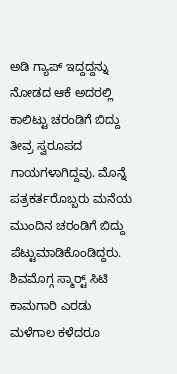ಅಡಿ ಗ್ಯಾಪ್ ಇದ್ದದ್ದನ್ನು ನೋಡದ ಆಕೆ ಅದರಲ್ಲಿ ಕಾಲಿಟ್ಟು ಚರಂಡಿಗೆ ಬಿದ್ದು ತೀವ್ರ ಸ್ವರೂಪದ ಗಾಯಗಳಾಗಿದ್ದವು. ಮೊನ್ನೆ ಪತ್ರಕರ್ತರೊಬ್ಬರು ಮನೆಯ ಮುಂದಿನ ಚರಂಡಿಗೆ ಬಿದ್ದು ಪೆಟ್ಟುಮಾಡಿಕೊಂಡಿದ್ದರು. ಶಿವಮೊಗ್ಗ ಸ್ಮಾರ್‍ಟ್ ಸಿಟಿ ಕಾಮಗಾರಿ ಎರಡು ಮಳೆಗಾಲ ಕಳೆದರೂ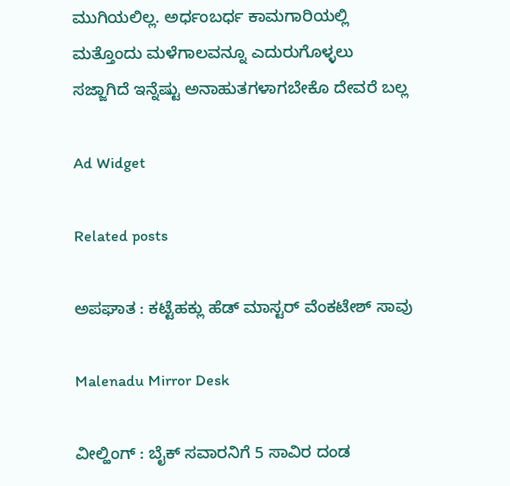ಮುಗಿಯಲಿಲ್ಲ. ಅರ್ಧಂಬರ್ಧ ಕಾಮಗಾರಿಯಲ್ಲಿ ಮತ್ತೊಂದು ಮಳೆಗಾಲವನ್ನೂ ಎದುರುಗೊಳ್ಳಲು ಸಜ್ಜಾಗಿದೆ ಇನ್ನೆಷ್ಟು ಅನಾಹುತಗಳಾಗಬೇಕೊ ದೇವರೆ ಬಲ್ಲ

Ad Widget

Related posts

ಅಪಘಾತ : ಕಟ್ಟೆಹಕ್ಲು ಹೆಡ್ ಮಾಸ್ಟರ್ ವೆಂಕಟೇಶ್ ಸಾವು

Malenadu Mirror Desk

ವೀಲ್ಹಿಂಗ್ : ಬೈಕ್ ಸವಾರನಿಗೆ 5 ಸಾವಿರ ದಂಡ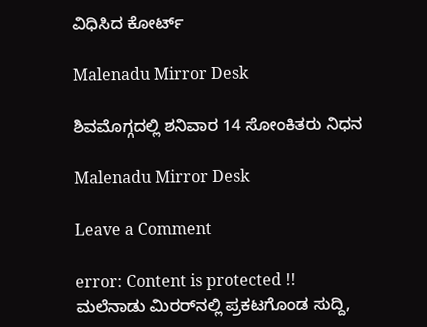ವಿಧಿಸಿದ ಕೋರ್ಟ್

Malenadu Mirror Desk

ಶಿವಮೊಗ್ಗದಲ್ಲಿ ಶನಿವಾರ 14 ಸೋಂಕಿತರು ನಿಧನ

Malenadu Mirror Desk

Leave a Comment

error: Content is protected !! ಮಲೆನಾಡು ಮಿರರ್‌ನಲ್ಲಿ ಪ್ರಕಟಗೊಂಡ ಸುದ್ದಿ,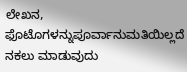ಲೇಖನ, ಫೊಟೊಗಳನ್ನುಪೂರ್ವಾನುಮತಿಯಿಲ್ಲದೆ ನಕಲು ಮಾಡುವುದು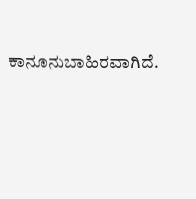ಕಾನೂನುಬಾಹಿರವಾಗಿದೆ.